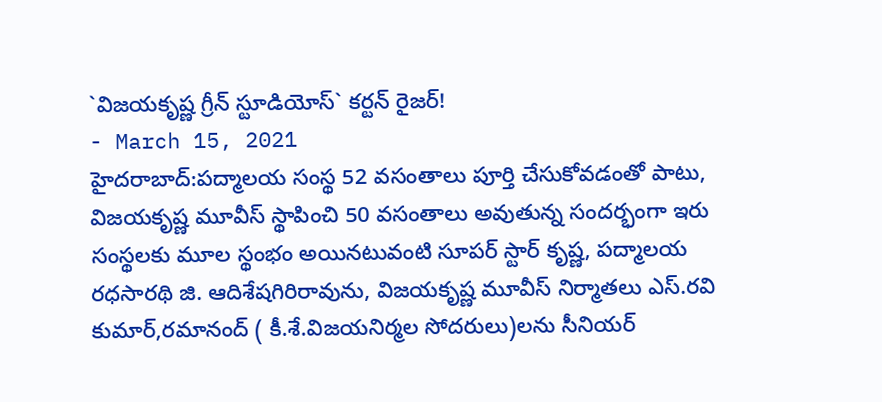`విజయకృష్ణ గ్రీన్ స్టూడియోస్` కర్టన్ రైజర్!
- March 15, 2021
హైదరాబాద్:పద్మాలయ సంస్థ 52 వసంతాలు పూర్తి చేసుకోవడంతో పాటు, విజయకృష్ణ మూవీస్ స్థాపించి 50 వసంతాలు అవుతున్న సందర్భంగా ఇరు సంస్థలకు మూల స్థంభం అయినటువంటి సూపర్ స్టార్ కృష్ణ, పద్మాలయ రధసారథి జి. ఆదిశేషగిరిరావును, విజయకృష్ణ మూవీస్ నిర్మాతలు ఎస్.రవి కుమార్,రమానంద్ ( కీ.శే.విజయనిర్మల సోదరులు)లను సీనియర్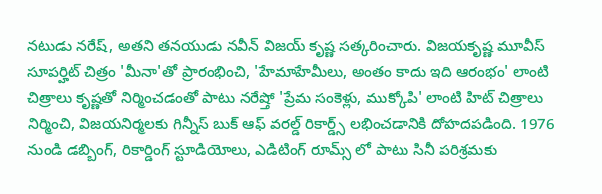నటుడు నరేష్, అతని తనయుడు నవీన్ విజయ్ కృష్ణ సత్కరించారు. విజయకృష్ణ మూవీస్ సూపర్హిట్ చిత్రం 'మీనా'తో ప్రారంభించి, 'హేమాహేమీలు, అంతం కాదు ఇది ఆరంభం' లాంటి చిత్రాలు కృష్ణతో నిర్మించడంతో పాటు నరేష్తో 'ప్రేమ సంకెళ్లు, ముక్కోపి' లాంటి హిట్ చిత్రాలు నిర్మించి, విజయనిర్మలకు గిన్నీస్ బుక్ ఆఫ్ వరల్డ్ రికార్డ్స్ లభించడానికి దోహదపడింది. 1976 నుండి డబ్బింగ్, రికార్డింగ్ స్టూడియోలు, ఎడిటింగ్ రూమ్స్ లో పాటు సినీ పరిశ్రమకు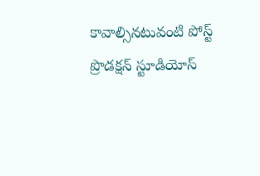కావాల్సినటువంటి పోస్ట్ ప్రొడక్షన్ స్టూడియోస్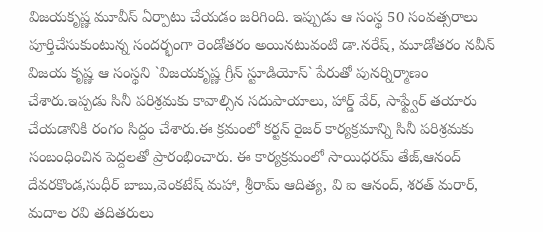విజయకృష్ణ మూవీస్ ఏర్పాటు చేయడం జరిగింది. ఇప్పుడు ఆ సంస్థ 50 సంవత్సరాలు పూర్తిచేసుకుంటున్న సందర్భంగా రెండోతరం అయినటువంటి డా.నరేష్, మూడోతరం నవీన్ విజయ కృష్ణ ఆ సంస్థని `విజయకృష్ణ గ్రీన్ స్టూడియోస్` పేరుతో పునర్నిర్మాణం చేశారు.ఇప్పడు సినీ పరిశ్రమకు కావాల్సిన సదుపాయాలు, హార్డ్ వేర్, సాఫ్ట్వేర్ తయారు చేయడానికి రంగం సిద్దం చేశారు.ఈ క్రమంలో కర్టన్ రైజర్ కార్యక్రమాన్ని సినీ పరిశ్రమకు సంబంధించిన పెద్దలతో ప్రారంభించారు. ఈ కార్యక్రమంలో సాయిధరమ్ తేజ్,ఆనంద్ దేవరకొండ,సుధీర్ బాబు,వెంకటేష్ మహా, శ్రీరామ్ ఆదిత్య, వి ఐ ఆనంద్, శరత్ మరార్, మదాల రవి తదితరులు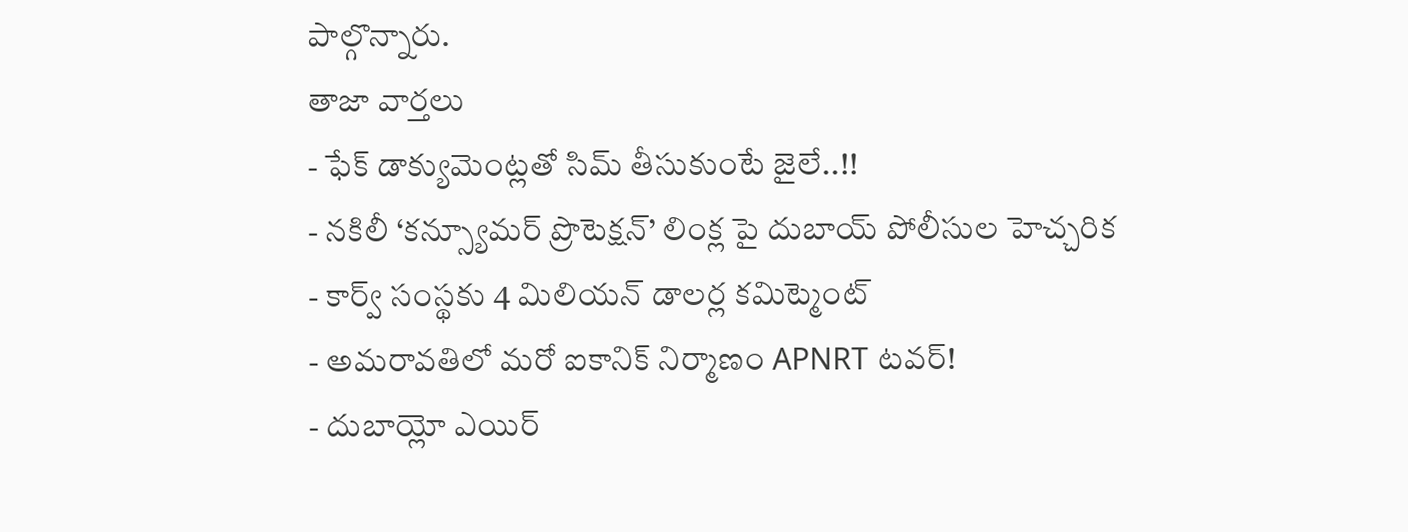పాల్గొన్నారు.
తాజా వార్తలు
- ఫేక్ డాక్యుమెంట్లతో సిమ్ తీసుకుంటే జైలే..!!
- నకిలీ ‘కన్స్యూమర్ ప్రొటెక్షన్’ లింక్ల పై దుబాయ్ పోలీసుల హెచ్చరిక
- కార్వ్ సంస్థకు 4 మిలియన్ డాలర్ల కమిట్మెంట్
- అమరావతిలో మరో ఐకానిక్ నిర్మాణం APNRT టవర్!
- దుబాయ్లో ఎయిర్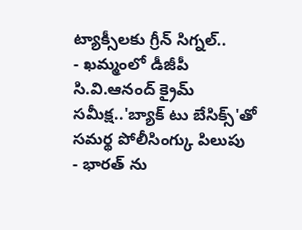ట్యాక్సీలకు గ్రీన్ సిగ్నల్..
- ఖమ్మంలో డీజీపీ సి.వి.ఆనంద్ క్రైమ్ సమీక్ష..'బ్యాక్ టు బేసిక్స్'తో సమర్థ పోలీసింగ్కు పిలుపు
- భారత్ ను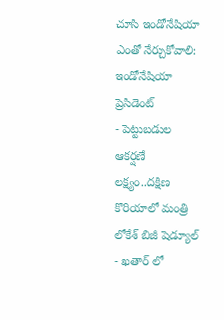చూసి ఇండోనేషియా ఎంతో నేర్చుకోవాలి: ఇండోనేషియా ప్రెసిడెంట్
- పెట్టుబడుల ఆకర్షణే లక్ష్యం..దక్షిణ కొరియాలో మంత్రి లోకేశ్ బిజీ షెడ్యూల్
- ఖతార్ లో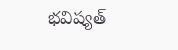భవిష్యత్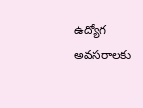ఉద్యోగ అవసరాలకు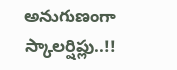అనుగుణంగా స్కాలర్షిప్లు..!!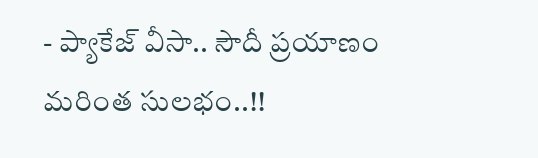- ప్యాకేజ్ వీసా.. సౌదీ ప్రయాణం మరింత సులభం..!!